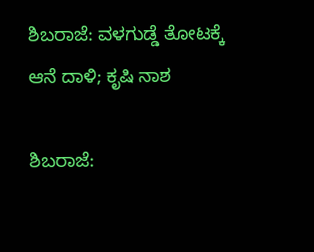ಶಿಬರಾಜೆ: ವಳಗುಡ್ಡೆ ತೋಟಕ್ಕೆ ಆನೆ ದಾಳಿ; ಕೃಷಿ ನಾಶ

ಶಿಬರಾಜೆ: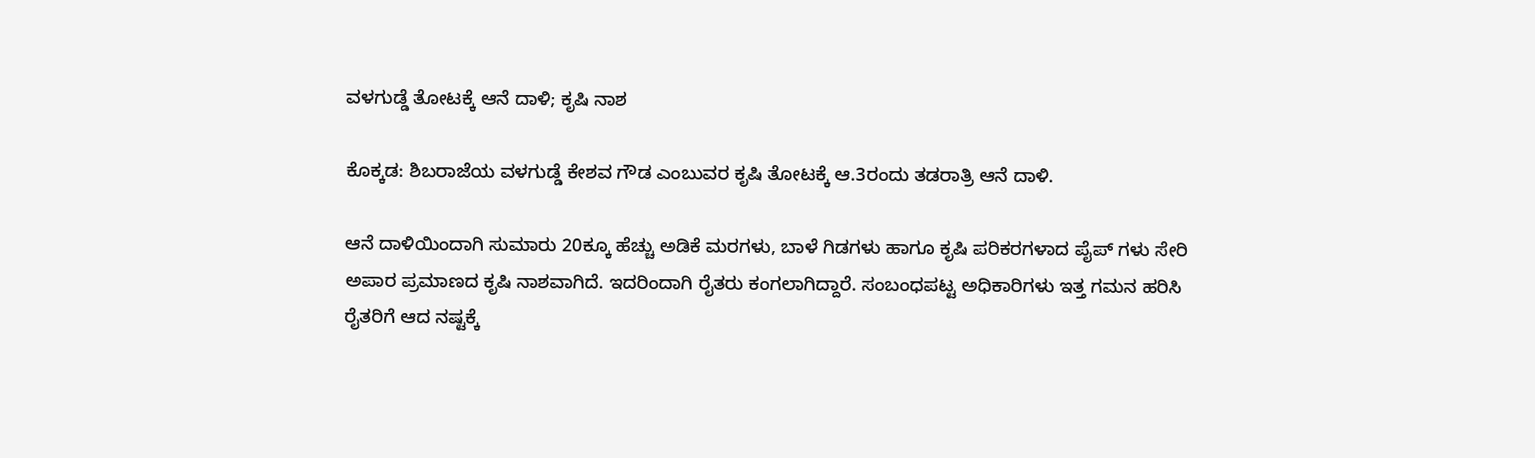ವಳಗುಡ್ಡೆ ತೋಟಕ್ಕೆ ಆನೆ ದಾಳಿ; ಕೃಷಿ ನಾಶ

ಕೊಕ್ಕಡ: ಶಿಬರಾಜೆಯ ವಳಗುಡ್ಡೆ ಕೇಶವ ಗೌಡ ಎಂಬುವರ ಕೃಷಿ ತೋಟಕ್ಕೆ ಆ.3ರಂದು ತಡರಾತ್ರಿ ಆನೆ ದಾಳಿ.

ಆನೆ ದಾಳಿಯಿಂದಾಗಿ ಸುಮಾರು 20ಕ್ಕೂ ಹೆಚ್ಚು ಅಡಿಕೆ ಮರಗಳು, ಬಾಳೆ ಗಿಡಗಳು ಹಾಗೂ ಕೃಷಿ ಪರಿಕರಗಳಾದ ಪೈಪ್ ಗಳು ಸೇರಿ ಅಪಾರ ಪ್ರಮಾಣದ ಕೃಷಿ ನಾಶವಾಗಿದೆ. ಇದರಿಂದಾಗಿ ರೈತರು ಕಂಗಲಾಗಿದ್ದಾರೆ. ಸಂಬಂಧಪಟ್ಟ ಅಧಿಕಾರಿಗಳು ಇತ್ತ ಗಮನ ಹರಿಸಿ ರೈತರಿಗೆ ಆದ ನಷ್ಟಕ್ಕೆ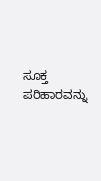ಸೂಕ್ತ ಪರಿಹಾರವನ್ನು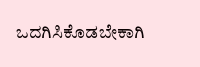ಒದಗಿಸಿಕೊಡಬೇಕಾಗಿ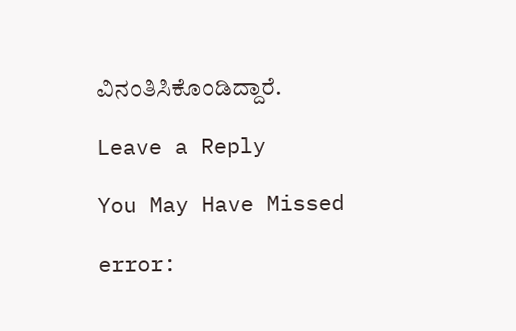ವಿನಂತಿಸಿಕೊಂಡಿದ್ದಾರೆ.

Leave a Reply

You May Have Missed

error: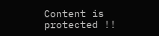Content is protected !!